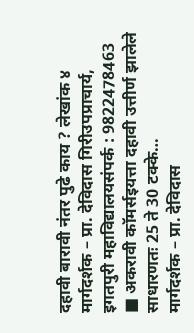दहावी बारावी नंतर पुढे काय ? लेखांक ४
मार्गदर्शक – प्रा. देविदास गिरीउपप्राचार्य, इगतपुरी महाविद्यालयसंपर्क : 9822478463 ■ अकरावी कॉमर्सइयत्ता दहावी उत्तीर्ण झालेले साधारणतः 25 ते 30 टक्के…
मार्गदर्शक – प्रा. देविदास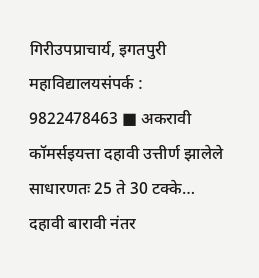गिरीउपप्राचार्य, इगतपुरी महाविद्यालयसंपर्क : 9822478463 ■ अकरावी कॉमर्सइयत्ता दहावी उत्तीर्ण झालेले साधारणतः 25 ते 30 टक्के…
दहावी बारावी नंतर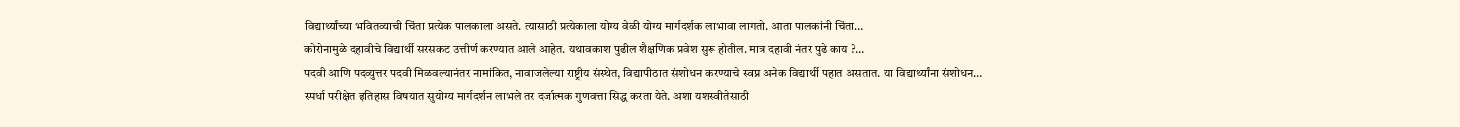विद्यार्थ्यांच्या भवितव्याची चिंता प्रत्येक पालकाला असते. त्यासाठी प्रत्येकाला योग्य वेळी योग्य मार्गदर्शक लाभावा लागतो. आता पालकांनी चिंता…
कोरोनामुळे दहावीचे विद्यार्थी सरसकट उत्तीर्ण करण्यात आले आहेत. यथावकाश पुढील शैक्षणिक प्रवेश सुरू होतील. मात्र दहावी नंतर पुढे काय ?…
पदवी आणि पदव्युत्तर पदवी मिळवल्यानंतर नामांकित, नावाजलेल्या राष्ट्रीय संस्थेत, विद्यापीठात संशोधन करण्याचे स्वप्न अनेक विद्यार्थी पहात असतात. या विद्यार्थ्यांना संशोधन…
स्पर्धा परीक्षेत इतिहास विषयात सुयोग्य मार्गदर्शन लाभले तर दर्जात्मक गुणवत्ता सिद्ध करता येते. अशा यशस्वीतेसाठी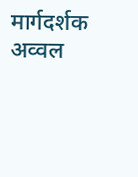मार्गदर्शक अव्वल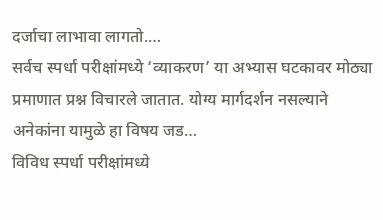दर्जाचा लाभावा लागतो.…
सर्वच स्पर्धा परीक्षांमध्ये ‘व्याकरण’ या अभ्यास घटकावर मोठ्या प्रमाणात प्रश्न विचारले जातात. योग्य मार्गदर्शन नसल्याने अनेकांना यामुळे हा विषय जड…
विविध स्पर्धा परीक्षांमध्ये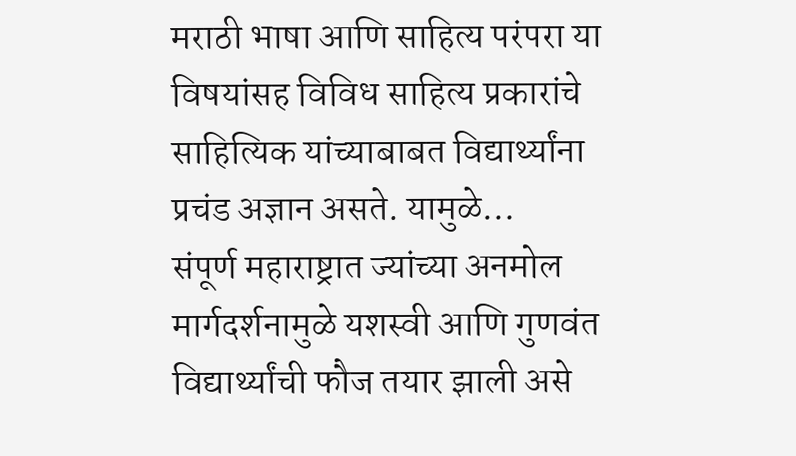मराठी भाषा आणि साहित्य परंपरा या विषयांसह विविध साहित्य प्रकारांचे साहित्यिक यांच्याबाबत विद्यार्थ्यांना प्रचंड अज्ञान असते. यामुळे…
संपूर्ण महाराष्ट्रात ज्यांच्या अनमोल मार्गदर्शनामुळे यशस्वी आणि गुणवंत विद्यार्थ्यांची फौज तयार झाली असे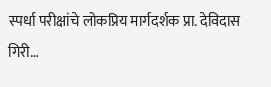स्पर्धा परीक्षांचे लोकप्रिय मार्गदर्शक प्रा. देविदास गिरी…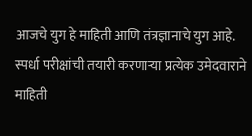आजचे युग हे माहिती आणि तंत्रज्ञानाचे युग आहे. स्पर्धा परीक्षांची तयारी करणाऱ्या प्रत्येक उमेदवाराने माहिती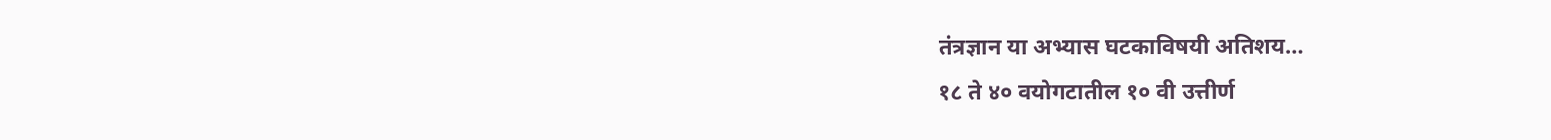तंत्रज्ञान या अभ्यास घटकाविषयी अतिशय…
१८ ते ४० वयोगटातील १० वी उत्तीर्ण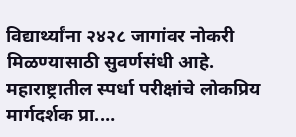विद्यार्थ्यांना २४२८ जागांवर नोकरी मिळण्यासाठी सुवर्णसंधी आहे. महाराष्ट्रातील स्पर्धा परीक्षांचे लोकप्रिय मार्गदर्शक प्रा.…